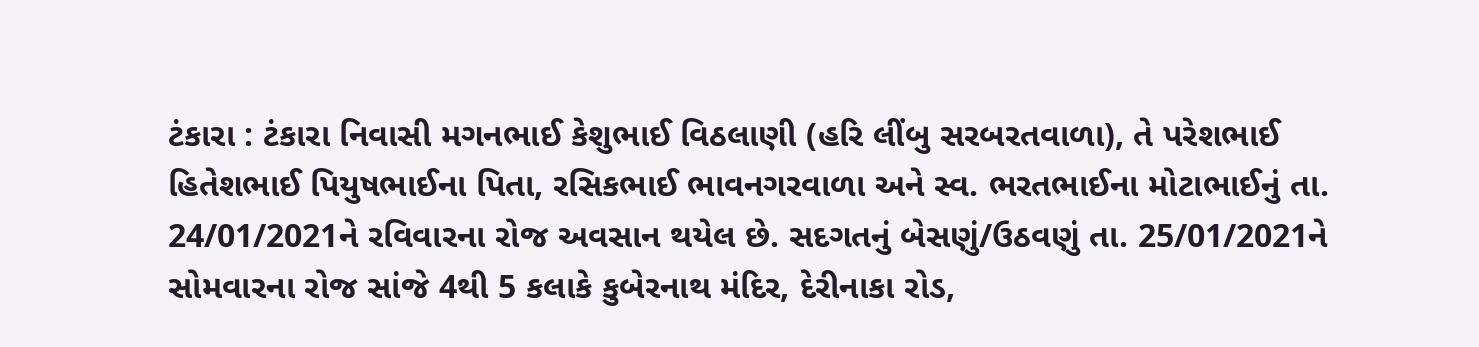ટંકારા : ટંકારા નિવાસી મગનભાઈ કેશુભાઈ વિઠલાણી (હરિ લીંબુ સરબરતવાળા), તે પરેશભાઈ હિતેશભાઈ પિયુષભાઈના પિતા, રસિકભાઈ ભાવનગરવાળા અને સ્વ. ભરતભાઈના મોટાભાઈનું તા. 24/01/2021ને રવિવારના રોજ અવસાન થયેલ છે. સદગતનું બેસણું/ઉઠવણું તા. 25/01/2021ને સોમવારના રોજ સાંજે 4થી 5 કલાકે કુબેરનાથ મંદિર, દેરીનાકા રોડ,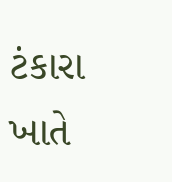ટંકારા ખાતે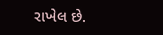રાખેલ છે.